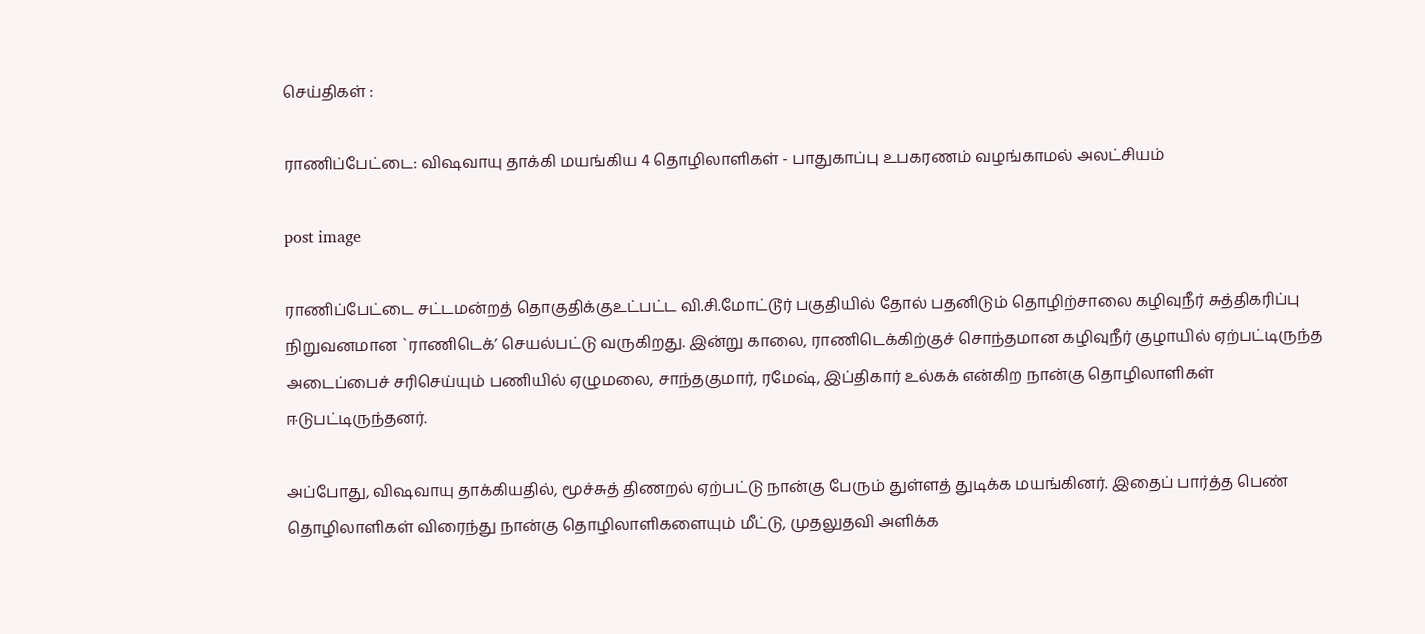செய்திகள் :

ராணிப்பேட்டை: விஷவாயு தாக்கி மயங்கிய 4 தொழிலாளிகள் - பாதுகாப்பு உபகரணம் வழங்காமல் அலட்சியம்

post image

ராணிப்பேட்டை சட்டமன்றத் தொகுதிக்குஉட்பட்ட வி.சி.மோட்டூர் பகுதியில் தோல் பதனிடும் தொழிற்சாலை கழிவுநீர் சுத்திகரிப்பு நிறுவனமான `ராணிடெக்’ செயல்பட்டு வருகிறது. இன்று காலை, ராணிடெக்கிற்குச் சொந்தமான கழிவுநீர் குழாயில் ஏற்பட்டிருந்த அடைப்பைச் சரிசெய்யும் பணியில் ஏழுமலை, சாந்தகுமார், ரமேஷ், இப்திகார் உல்கக் என்கிற நான்கு தொழிலாளிகள் ஈடுபட்டிருந்தனர்.

அப்போது, விஷவாயு தாக்கியதில், மூச்சுத் திணறல் ஏற்பட்டு நான்கு பேரும் துள்ளத் துடிக்க மயங்கினர். இதைப் பார்த்த பெண் தொழிலாளிகள் விரைந்து நான்கு தொழிலாளிகளையும் மீட்டு, முதலுதவி அளிக்க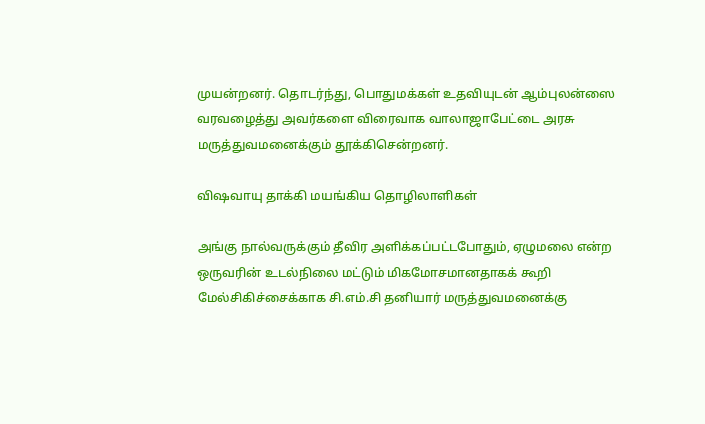முயன்றனர். தொடர்ந்து, பொதுமக்கள் உதவியுடன் ஆம்புலன்ஸை வரவழைத்து அவர்களை விரைவாக வாலாஜாபேட்டை அரசு மருத்துவமனைக்கும் தூக்கிசென்றனர்.

விஷவாயு தாக்கி மயங்கிய தொழிலாளிகள்

அங்கு நால்வருக்கும் தீவிர அளிக்கப்பட்டபோதும், ஏழுமலை என்ற ஒருவரின் உடல்நிலை மட்டும் மிகமோசமானதாகக் கூறி மேல்சிகிச்சைக்காக சி.எம்.சி தனியார் மருத்துவமனைக்கு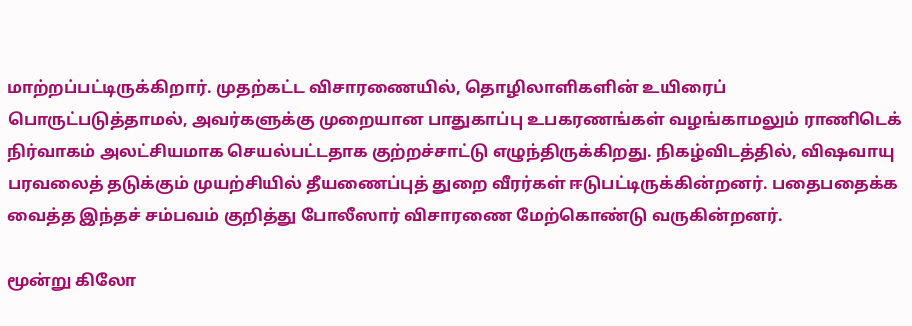மாற்றப்பட்டிருக்கிறார். முதற்கட்ட விசாரணையில், தொழிலாளிகளின் உயிரைப் பொருட்படுத்தாமல், அவர்களுக்கு முறையான பாதுகாப்பு உபகரணங்கள் வழங்காமலும் ராணிடெக் நிர்வாகம் அலட்சியமாக செயல்பட்டதாக குற்றச்சாட்டு எழுந்திருக்கிறது. நிகழ்விடத்தில், விஷவாயு பரவலைத் தடுக்கும் முயற்சியில் தீயணைப்புத் துறை வீரர்கள் ஈடுபட்டிருக்கின்றனர். பதைபதைக்க வைத்த இந்தச் சம்பவம் குறித்து போலீஸார் விசாரணை மேற்கொண்டு வருகின்றனர்.

மூன்று கிலோ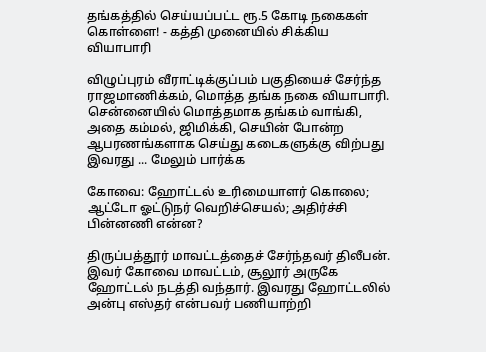தங்கத்தில் செய்யப்பட்ட ரூ.5 கோடி நகைகள் கொள்ளை! - கத்தி முனையில் சிக்கிய வியாபாரி

விழுப்புரம் வீராட்டிக்குப்பம் பகுதியைச் சேர்ந்த ராஜமாணிக்கம், மொத்த தங்க நகை வியாபாரி. சென்னையில் மொத்தமாக தங்கம் வாங்கி, அதை கம்மல், ஜிமிக்கி, செயின் போன்ற ஆபரணங்களாக செய்து கடைகளுக்கு விற்பது இவரது ... மேலும் பார்க்க

கோவை: ஹோட்டல் உரிமையாளர் கொலை; ஆட்டோ ஓட்டுநர் வெறிச்செயல்; அதிர்ச்சி பின்னணி என்ன?

திருப்பத்தூர் மாவட்டத்தைச் சேர்ந்தவர் திலீபன். இவர் கோவை மாவட்டம், சூலூர் அருகே ஹோட்டல் நடத்தி வந்தார். இவரது ஹோட்டலில் அன்பு எஸ்தர் என்பவர் பணியாற்றி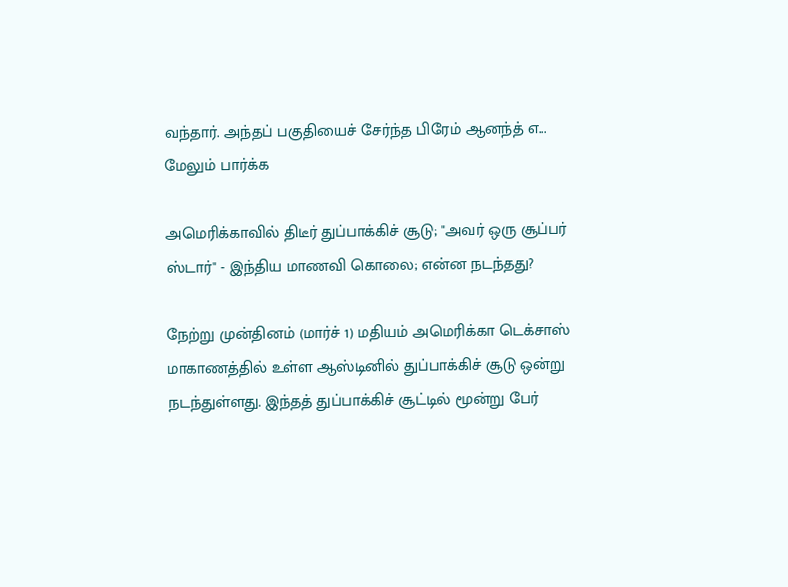வந்தார். அந்தப் பகுதியைச் சேர்ந்த பிரேம் ஆனந்த் எ... மேலும் பார்க்க

அமெரிக்காவில் திடீர் துப்பாக்கிச் சூடு; "அவர் ஒரு சூப்பர் ஸ்டார்" - இந்திய மாணவி கொலை; என்ன நடந்தது?

நேற்று முன்தினம் (மார்ச் 1) மதியம் அமெரிக்கா டெக்சாஸ் மாகாணத்தில் உள்ள ஆஸ்டினில் துப்பாக்கிச் சூடு ஒன்று நடந்துள்ளது. இந்தத் துப்பாக்கிச் சூட்டில் மூன்று பேர்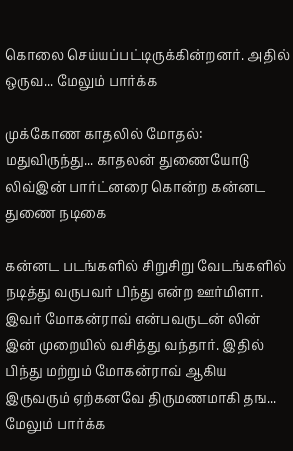கொலை செய்யப்பட்டிருக்கின்றனர். அதில் ஒருவ... மேலும் பார்க்க

முக்கோண காதலில் மோதல்: மதுவிருந்து... காதலன் துணையோடு லிவ்இன் பார்ட்னரை கொன்ற கன்னட துணை நடிகை

கன்னட படங்களில் சிறுசிறு வேடங்களில் நடித்து வருபவர் பிந்து என்ற ஊர்மிளா. இவர் மோகன்ராவ் என்பவருடன் லின் இன் முறையில் வசித்து வந்தார். இதில் பிந்து மற்றும் மோகன்ராவ் ஆகிய இருவரும் ஏற்கனவே திருமணமாகி தங... மேலும் பார்க்க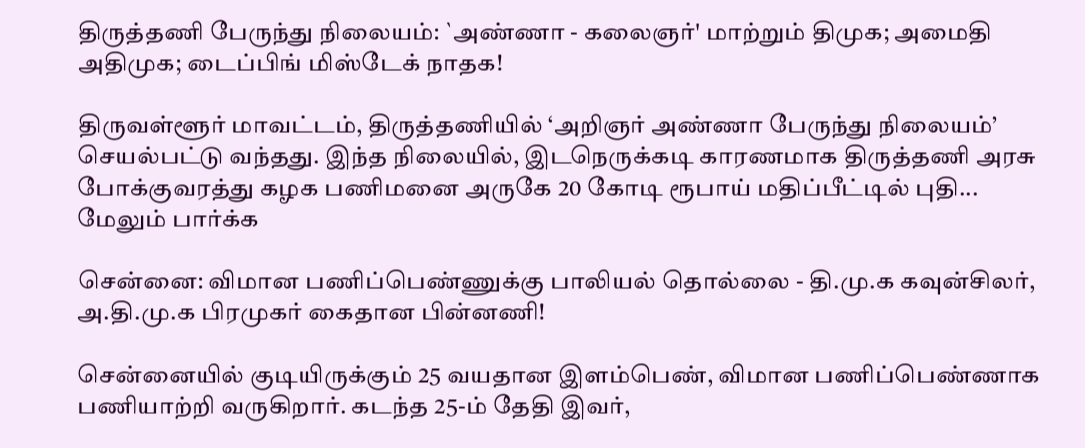திருத்தணி பேருந்து நிலையம்: `அண்ணா - கலைஞர்' மாற்றும் திமுக; அமைதி அதிமுக; டைப்பிங் மிஸ்டேக் நாதக!

திருவள்ளூர் மாவட்டம், திருத்தணியில் ‘அறிஞர் அண்ணா பேருந்து நிலையம்’ செயல்பட்டு வந்தது. இந்த நிலையில், இடநெருக்கடி காரணமாக திருத்தணி அரசு போக்குவரத்து கழக பணிமனை அருகே 20 கோடி ரூபாய் மதிப்பீட்டில் புதி... மேலும் பார்க்க

சென்னை: விமான பணிப்பெண்ணுக்கு பாலியல் தொல்லை - தி.மு.க கவுன்சிலர், அ.தி.மு.க பிரமுகர் கைதான பின்னணி!

சென்னையில் குடியிருக்கும் 25 வயதான இளம்பெண், விமான பணிப்பெண்ணாக பணியாற்றி வருகிறார். கடந்த 25-ம் தேதி இவர்,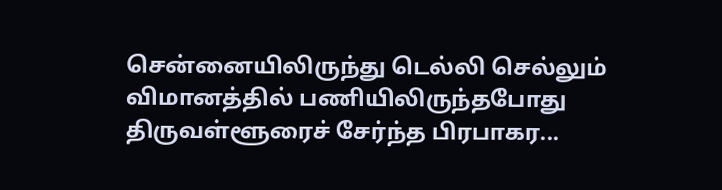சென்னையிலிருந்து டெல்லி செல்லும் விமானத்தில் பணியிலிருந்தபோது திருவள்ளூரைச் சேர்ந்த பிரபாகர...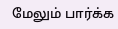மேலும் பார்க்க